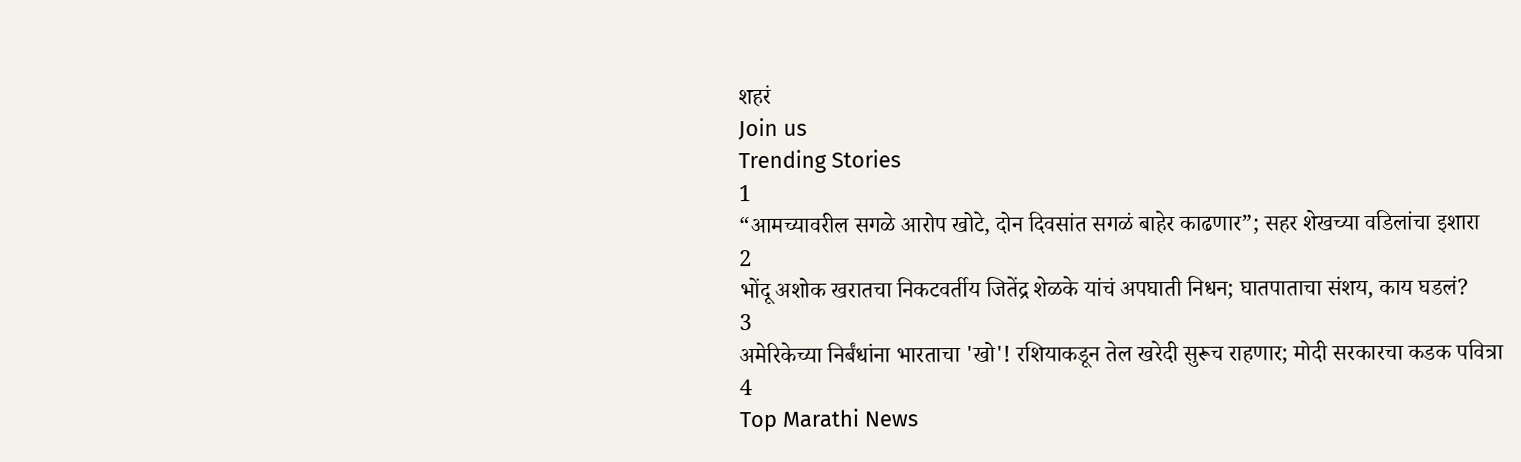शहरं
Join us
Trending Stories
1
“आमच्यावरील सगळे आरोप खोटे, दोन दिवसांत सगळं बाहेर काढणार”; सहर शेखच्या वडिलांचा इशारा
2
भोंदू अशोक खरातचा निकटवर्तीय जितेंद्र शेळके यांचं अपघाती निधन; घातपाताचा संशय, काय घडलं?
3
अमेरिकेच्या निर्बंधांना भारताचा 'खो'! रशियाकडून तेल खरेदी सुरूच राहणार; मोदी सरकारचा कडक पवित्रा
4
Top Marathi News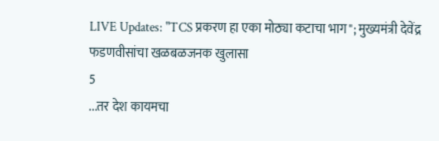LIVE Updates: "TCS प्रकरण हा एका मोठ्या कटाचा भाग"; मुख्यमंत्री देवेंद्र फडणवीसांचा खळबळजनक खुलासा
5
...तर देश कायमचा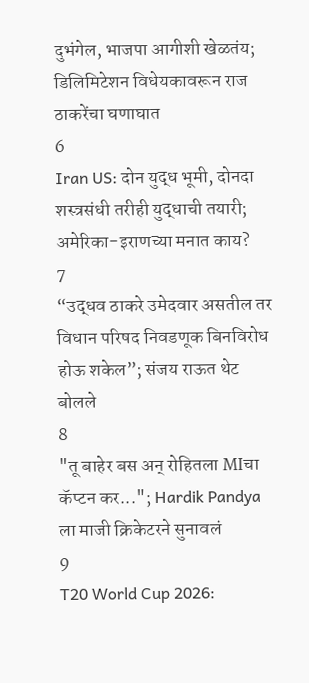दुभंगेल, भाजपा आगीशी खेळतंय; डिलिमिटेशन विधेयकावरून राज ठाकरेंचा घणाघात
6
Iran US: दोन युद्ध भूमी, दोनदा शस्त्रसंधी तरीही युद्धाची तयारी; अमेरिका-इराणच्या मनात काय?
7
“उद्धव ठाकरे उमेदवार असतील तर विधान परिषद निवडणूक बिनविरोध होऊ शकेल”; संजय राऊत थेट बोलले
8
"तू बाहेर बस अन् रोहितला MIचा कॅप्टन कर..."; Hardik Pandya ला माजी क्रिकेटरने सुनावलं
9
T20 World Cup 2026: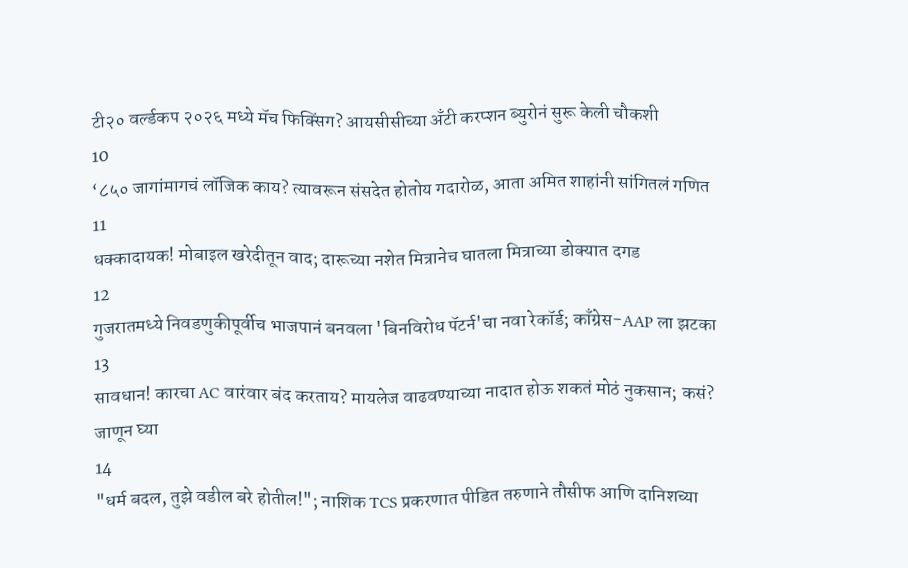टी२० वर्ल्डकप २०२६ मध्ये मॅच फिक्सिंग? आयसीसीच्या अँटी करप्शन ब्युरोनं सुरू केली चौकशी
10
‘८५० जागांमागचं लॉजिक काय? त्यावरून संसदेत होतोय गदारोळ, आता अमित शाहांनी सांगितलं गणित
11
धक्कादायक! मोबाइल खरेदीतून वाद; दारूच्या नशेत मित्रानेच घातला मित्राच्या डोक्यात दगड
12
गुजरातमध्ये निवडणुकीपूर्वीच भाजपानं बनवला 'बिनविरोध पॅटर्न'चा नवा रेकॉर्ड; काँग्रेस-AAP ला झटका
13
सावधान! कारचा AC वारंवार बंद करताय? मायलेज वाढवण्याच्या नादात होऊ शकतं मोठं नुकसान; कसं? जाणून घ्या
14
"धर्म बदल, तुझे वडील बरे होतील!"; नाशिक TCS प्रकरणात पीडित तरुणाने तौसीफ आणि दानिशच्या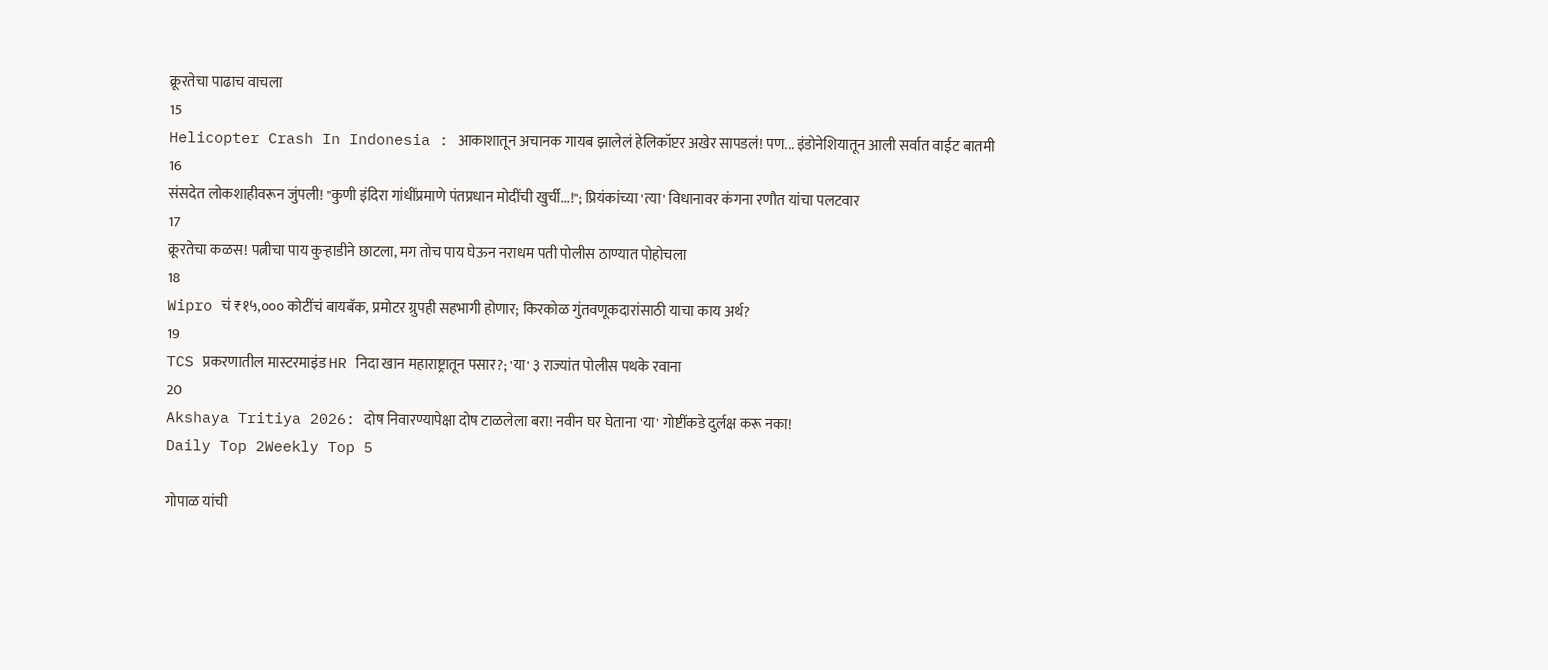क्रूरतेचा पाढाच वाचला
15
Helicopter Crash In Indonesia : आकाशातून अचानक गायब झालेलं हेलिकॉप्टर अखेर सापडलं! पण... इंडोनेशियातून आली सर्वात वाईट बातमी
16
संसदेत लोकशाहीवरून जुंपली! "कुणी इंदिरा गांधींप्रमाणे पंतप्रधान मोदींची खुर्ची...!"; प्रियंकांच्या 'त्या' विधानावर कंगना रणौत यांचा पलटवार
17
क्रूरतेचा कळस! पत्नीचा पाय कुऱ्हाडीने छाटला, मग तोच पाय घेऊन नराधम पती पोलीस ठाण्यात पोहोचला
18
Wipro चं ₹१५,००० कोटींचं बायबॅक, प्रमोटर ग्रुपही सहभागी होणार; किरकोळ गुंतवणूकदारांसाठी याचा काय अर्थ?
19
TCS प्रकरणातील मास्टरमाइंड HR निदा खान महाराष्ट्रातून पसार?; 'या' ३ राज्यांत पोलीस पथके रवाना
20
Akshaya Tritiya 2026: दोष निवारण्यापेक्षा दोष टाळलेला बरा! नवीन घर घेताना 'या' गोष्टींकडे दुर्लक्ष करू नका!
Daily Top 2Weekly Top 5

गोपाळ यांची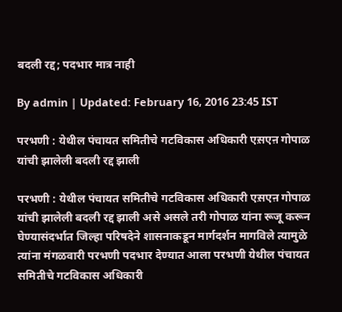बदली रद्द; पदभार मात्र नाही

By admin | Updated: February 16, 2016 23:45 IST

परभणी : येथील पंचायत समितीचे गटविकास अधिकारी एस़एऩ गोपाळ यांची झालेली बदली रद्द झाली

परभणी : येथील पंचायत समितीचे गटविकास अधिकारी एस़एऩ गोपाळ यांची झालेली बदली रद्द झाली असे असले तरी गोपाळ यांना रूजू करून घेण्यासंदर्भात जिल्हा परिषदेने शासनाकडून मार्गदर्शन मागविले त्यामुळे त्यांना मंगळवारी परभणी पदभार देण्यात आला परभणी येथील पंचायत समितीचे गटविकास अधिकारी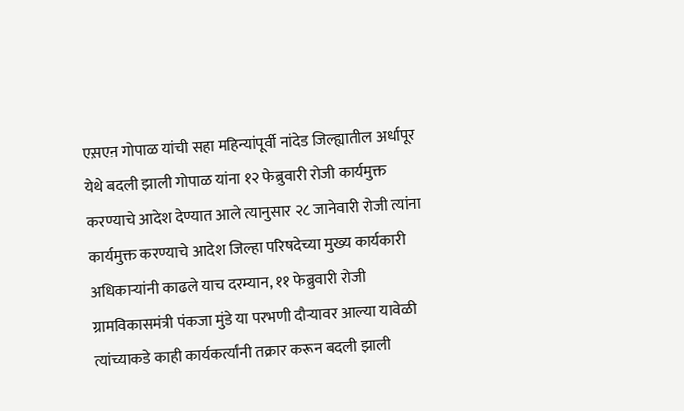एस़एऩ गोपाळ यांची सहा महिन्यांपूर्वी नांदेड जिल्ह्यातील अर्धापूर येथे बदली झाली गोपाळ यांना १२ फेब्रुवारी रोजी कार्यमुक्त करण्याचे आदेश देण्यात आले त्यानुसार २८ जानेवारी रोजी त्यांना कार्यमुक्त करण्याचे आदेश जिल्हा परिषदेच्या मुख्य कार्यकारी अधिकाऱ्यांनी काढले याच दरम्यान, ११ फेब्रुवारी रोजी ग्रामविकासमंत्री पंकजा मुंडे या परभणी दौऱ्यावर आल्या यावेळी त्यांच्याकडे काही कार्यकर्त्यांनी तक्रार करून बदली झाली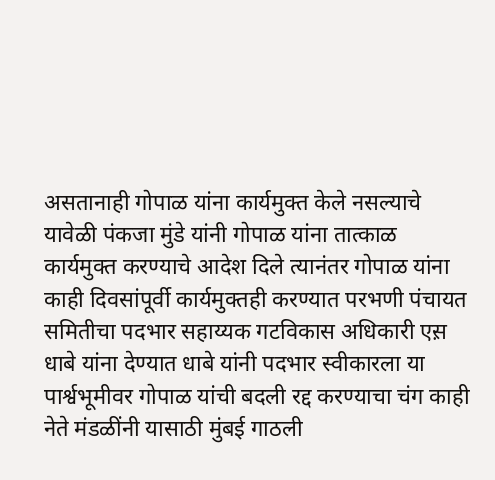असतानाही गोपाळ यांना कार्यमुक्त केले नसल्याचे यावेळी पंकजा मुंडे यांनी गोपाळ यांना तात्काळ कार्यमुक्त करण्याचे आदेश दिले त्यानंतर गोपाळ यांना काही दिवसांपूर्वी कार्यमुक्तही करण्यात परभणी पंचायत समितीचा पदभार सहाय्यक गटविकास अधिकारी एस़ धाबे यांना देण्यात धाबे यांनी पदभार स्वीकारला या पार्श्वभूमीवर गोपाळ यांची बदली रद्द करण्याचा चंग काही नेते मंडळींनी यासाठी मुंबई गाठली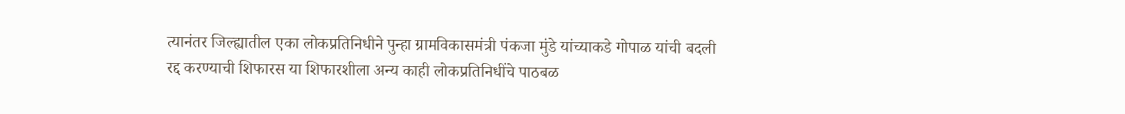त्यानंतर जिल्ह्यातील एका लोकप्रतिनिधीने पुन्हा ग्रामविकासमंत्री पंकजा मुंडे यांच्याकडे गोपाळ यांची बदली रद्द करण्याची शिफारस या शिफारशीला अन्य काही लोकप्रतिनिधींचे पाठबळ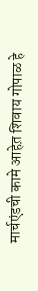मार्चएंडची कामे आहेत़ शिवाय गोपाळ हे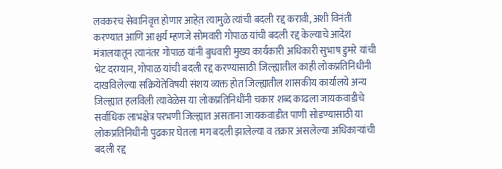लवकरच सेवानिवृत्त होणार आहेत़ त्यामुळे त्यांची बदली रद्द करावी, अशी विनंती करण्यात आणि आश्चर्य म्हणजे सोमवारी गोपाळ यांची बदली रद्द केल्याचे आदेश मंत्रालयातून त्यानंतर गोपाळ यांनी बुधवारी मुख्य कार्यकारी अधिकारी सुभाष डुमरे यांची भेट दरम्यान, गोपाळ यांची बदली रद्द करण्यासाठी जिल्ह्यातील काही लोकप्रतिनिधींनी दाखविलेल्या सक्रियेतेविषयी संशय व्यक्त होत जिल्ह्यातील शासकीय कार्यालये अन्य जिल्ह्यात हलविली त्यावेळेस या लोकप्रतिनिधींनी चकार शब्द काढला जायकवाडीचे सर्वाधिक लाभक्षेत्र परभणी जिल्ह्यात असताना जायकवाडीत पाणी सोडण्यासाठी या लोकप्रतिनिधींनी पुढकार घेतला मग बदली झालेल्या व तक्रार असलेल्या अधिकाऱ्यांची बदली रद्द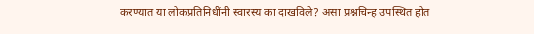करण्यात या लोकप्रतिनिधींनी स्वारस्य का दाखविले? असा प्रश्नचिन्ह उपस्थित होत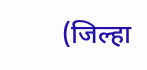(जिल्हा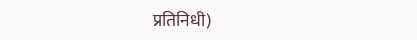प्रतिनिधी)